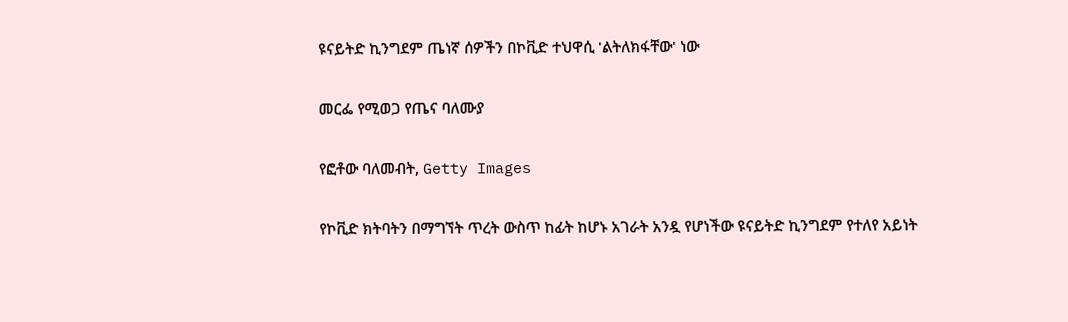ዩናይትድ ኪንግደም ጤነኛ ሰዎችን በኮቪድ ተህዋሲ 'ልትለክፋቸው' ነው

መርፌ የሚወጋ የጤና ባለሙያ

የፎቶው ባለመብት, Getty Images

የኮቪድ ክትባትን በማግኘት ጥረት ውስጥ ከፊት ከሆኑ አገራት አንዷ የሆነችው ዩናይትድ ኪንግደም የተለየ አይነት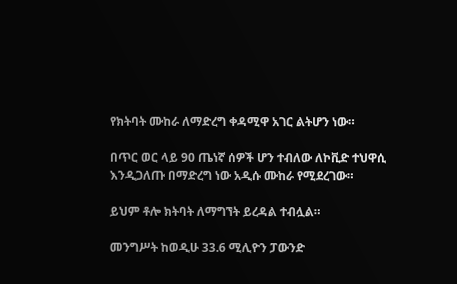የክትባት ሙከራ ለማድረግ ቀዳሚዋ አገር ልትሆን ነው።

በጥር ወር ላይ 90 ጤነኛ ሰዎች ሆን ተብለው ለኮቪድ ተህዋሲ እንዲጋለጡ በማድረግ ነው አዲሱ ሙከራ የሚደረገው።

ይህም ቶሎ ክትባት ለማግኘት ይረዳል ተብሏል።

መንግሥት ከወዲሁ 33.6 ሚሊዮን ፓውንድ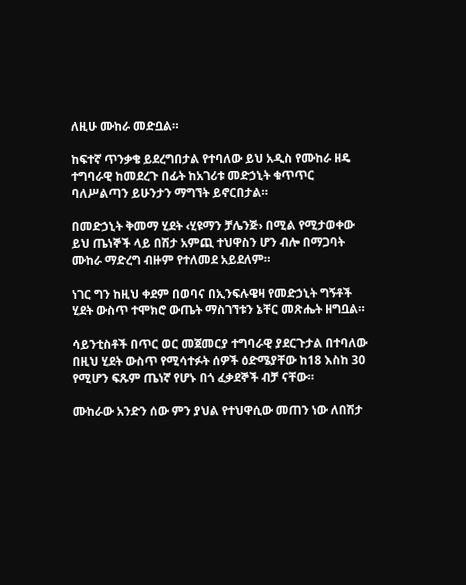ለዚሁ ሙከራ መድቧል።

ከፍተኛ ጥንቃቄ ይደረግበታል የተባለው ይህ አዲስ የሙከራ ዘዴ ተግባራዊ ከመደረጉ በፊት ከአገሪቱ መድኃኒት ቁጥጥር ባለሥልጣን ይሁንታን ማግኘት ይኖርበታል።

በመድኃኒት ቅመማ ሂደት ‹ሂዩማን ቻሌንጅ› በሚል የሚታወቀው ይህ ጤነኞች ላይ በሽታ አምጪ ተህዋስን ሆን ብሎ በማጋባት ሙከራ ማድረግ ብዙም የተለመደ አይደለም።

ነገር ግን ከዚህ ቀደም በወባና በኢንፍሉዌዛ የመድኃኒት ግኝቶች ሂደት ውስጥ ተሞክሮ ውጤት ማስገኘቱን ኔቸር መጽሔት ዘግቧል።

ሳይንቲስቶች በጥር ወር መጀመርያ ተግባራዊ ያደርጉታል በተባለው በዚህ ሂደት ውስጥ የሚሳተፉት ሰዎች ዕድሜያቸው ከ18 እስከ 30 የሚሆን ፍጹም ጤነኛ የሆኑ በጎ ፈቃደኞች ብቻ ናቸው።

ሙከራው አንድን ሰው ምን ያህል የተህዋሲው መጠን ነው ለበሽታ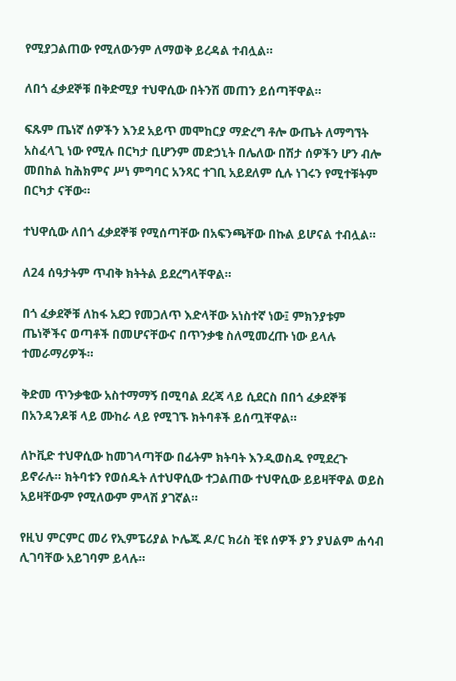የሚያጋልጠው የሚለውንም ለማወቅ ይረዳል ተብሏል።

ለበጎ ፈቃደኞቹ በቅድሚያ ተህዋሲው በትንሽ መጠን ይሰጣቸዋል።

ፍጹም ጤነኛ ሰዎችን እንደ አይጥ መሞከርያ ማድረግ ቶሎ ውጤት ለማግኘት አስፈላጊ ነው የሚሉ በርካታ ቢሆንም መድኃኒት በሌለው በሽታ ሰዎችን ሆን ብሎ መበከል ከሕክምና ሥነ ምግባር አንጻር ተገቢ አይደለም ሲሉ ነገሩን የሚተቹትም በርካታ ናቸው።

ተህዋሲው ለበጎ ፈቃደኞቹ የሚሰጣቸው በአፍንጫቸው በኩል ይሆናል ተብሏል።

ለ24 ሰዓታትም ጥብቅ ክትትል ይደረግላቸዋል።

በጎ ፈቃደኞቹ ለከፋ አደጋ የመጋለጥ እድላቸው አነስተኛ ነው፤ ምክንያቱም ጤነኞችና ወጣቶች በመሆናቸውና በጥንቃቄ ስለሚመረጡ ነው ይላሉ ተመራማሪዎች።

ቅድመ ጥንቃቄው አስተማማኝ በሚባል ደረጃ ላይ ሲደርስ በበጎ ፈቃደኞቹ በአንዳንዶቹ ላይ ሙከራ ላይ የሚገኙ ክትባቶች ይሰጧቸዋል።

ለኮቪድ ተህዋሲው ከመገላጣቸው በፊትም ክትባት እንዲወስዱ የሚደረጉ ይኖራሉ። ክትባቱን የወሰዱት ለተህዋሲው ተጋልጠው ተህዋሲው ይይዛቸዋል ወይስ አይዛቸውም የሚለውም ምላሽ ያገኛል።

የዚህ ምርምር መሪ የኢምፔሪያል ኮሌጁ ዶ/ር ክሪስ ቺዩ ሰዎች ያን ያህልም ሐሳብ ሊገባቸው አይገባም ይላሉ።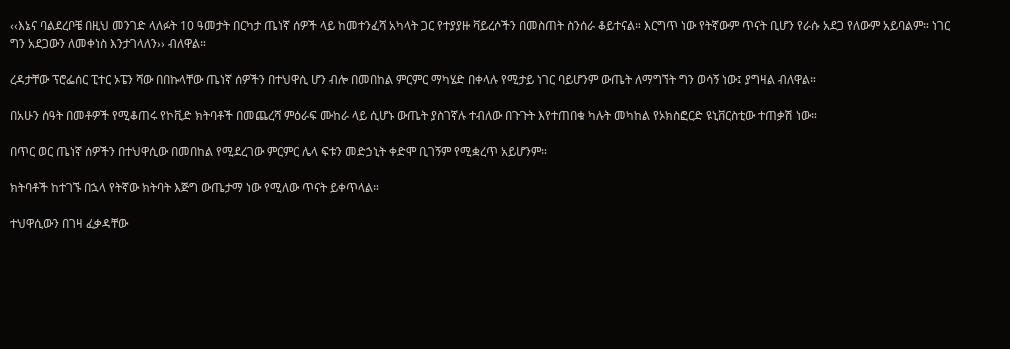‹‹እኔና ባልደረቦቼ በዚህ መንገድ ላለፉት 10 ዓመታት በርካታ ጤነኛ ሰዎች ላይ ከመተንፈሻ አካላት ጋር የተያያዙ ቫይረሶችን በመስጠት ስንሰራ ቆይተናል። እርግጥ ነው የትኛውም ጥናት ቢሆን የራሱ አደጋ የለውም አይባልም። ነገር ግን አደጋውን ለመቀነስ እንታገላለን›› ብለዋል።

ረዳታቸው ፕሮፌሰር ፒተር ኦፔን ሻው በበኩላቸው ጤነኛ ሰዎችን በተህዋሲ ሆን ብሎ በመበከል ምርምር ማካሄድ በቀላሉ የሚታይ ነገር ባይሆንም ውጤት ለማግኘት ግን ወሳኝ ነው፤ ያግዛል ብለዋል።

በአሁን ሰዓት በመቶዎች የሚቆጠሩ የኮቪድ ክትባቶች በመጨረሻ ምዕራፍ ሙከራ ላይ ሲሆኑ ውጤት ያስገኛሉ ተብለው በጉጉት እየተጠበቁ ካሉት መካከል የኦክስፎርድ ዩኒቨርስቲው ተጠቃሽ ነው።

በጥር ወር ጤነኛ ሰዎችን በተህዋሲው በመበከል የሚደረገው ምርምር ሌላ ፍቱን መድኃኒት ቀድሞ ቢገኝም የሚቋረጥ አይሆንም።

ክትባቶች ከተገኙ በኋላ የትኛው ክትባት እጅግ ውጤታማ ነው የሚለው ጥናት ይቀጥላል።

ተህዋሲውን በገዛ ፈቃዳቸው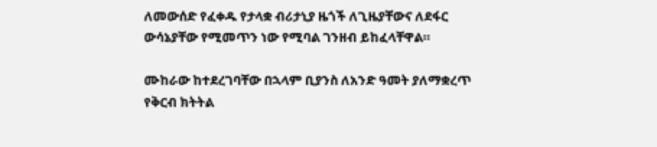ለመውሰድ የፈቀዱ የታላቋ ብሪታኒያ ዜጎች ለጊዜያቸውና ለደፋር ውሳኔያቸው የሚመጥን ነው የሚባል ገንዘብ ይከፈላቸዋል።

ሙከራው ከተደረገባቸው በኋላም ቢያንስ ለአንድ ዓመት ያለማቋረጥ የቅርብ ክትትል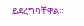ይደረግባቸዋል።